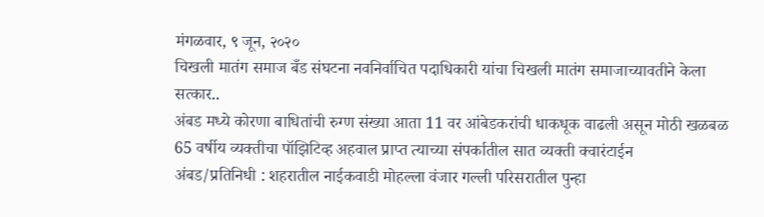मंगळवार, ९ जून, २०२०
चिखली मातंग समाज बँड संघटना नवनिर्वाचित पदाधिकारी यांचा चिखली मातंग समाजाच्यावतीने केला सत्कार..
अंबड मध्ये कोरणा बाधितांची रुग्ण संख्या आता 11 वर आंबेडकरांची धाकधूक वाढली असून मोठी खळबळ
65 वर्षीय व्यक्तीचा पॉझिटिव्ह अहवाल प्राप्त त्याच्या संपर्कातील सात व्यक्ती क्वारंटाईन
अंबड/प्रतिनिधी : शहरातील नाईकवाडी मोहल्ला वंजार गल्ली परिसरातील पुन्हा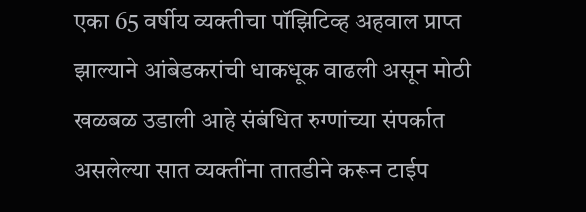एका 65 वर्षीय व्यक्तीचा पॉझिटिव्ह अहवाल प्राप्त झाल्याने आंबेडकरांची धाकधूक वाढली असून मोठी खळबळ उडाली आहे संबंधित रुग्णांच्या संपर्कात असलेल्या सात व्यक्तींना तातडीने करून टाईप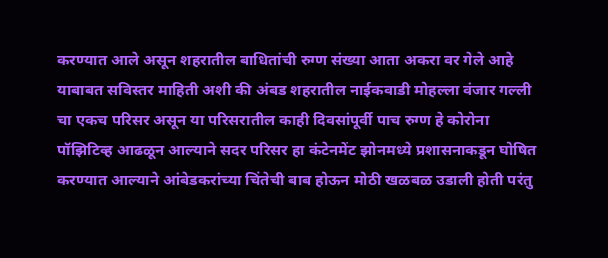करण्यात आले असून शहरातील बाधितांची रुग्ण संख्या आता अकरा वर गेले आहे याबाबत सविस्तर माहिती अशी की अंबड शहरातील नाईकवाडी मोहल्ला वंजार गल्ली चा एकच परिसर असून या परिसरातील काही दिवसांपूर्वी पाच रुग्ण हे कोरोना पॉझिटिव्ह आढळून आल्याने सदर परिसर हा कंटेनमेंट झोनमध्ये प्रशासनाकडून घोषित करण्यात आल्याने आंबेडकरांच्या चिंतेची बाब होऊन मोठी खळबळ उडाली होती परंतु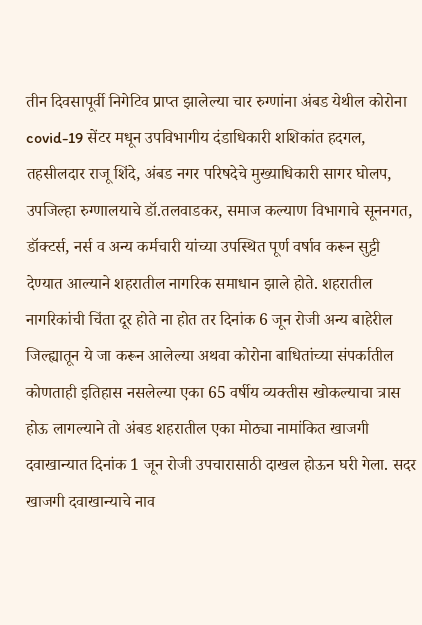तीन दिवसापूर्वी निगेटिव प्राप्त झालेल्या चार रुग्णांना अंबड येथील कोरोना covid-19 सेंटर मधून उपविभागीय दंडाधिकारी शशिकांत हदगल, तहसीलदार राजू शिंदे, अंबड नगर परिषदेचे मुख्याधिकारी सागर घोलप, उपजिल्हा रुग्णालयाचे डॉ.तलवाडकर, समाज कल्याण विभागाचे सूननगत, डॉक्टर्स, नर्स व अन्य कर्मचारी यांच्या उपस्थित पूर्ण वर्षाव करून सुट्टी देण्यात आल्याने शहरातील नागरिक समाधान झाले होते. शहरातील नागरिकांची चिंता दूर होते ना होत तर दिनांक 6 जून रोजी अन्य बाहेरील जिल्ह्यातून ये जा करून आलेल्या अथवा कोरोना बाधितांच्या संपर्कातील कोणताही इतिहास नसलेल्या एका 65 वर्षीय व्यक्तीस खोकल्याचा त्रास होऊ लागल्याने तो अंबड शहरातील एका मोठ्या नामांकित खाजगी दवाखान्यात दिनांक 1 जून रोजी उपचारासाठी दाखल होऊन घरी गेला. सदर खाजगी दवाखान्याचे नाव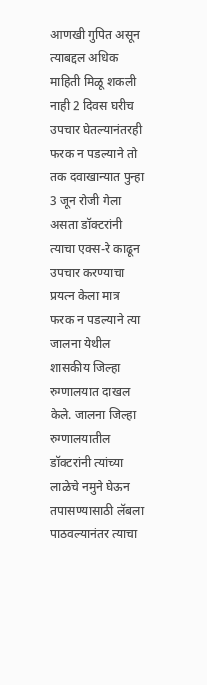आणखी गुपित असून त्याबद्दल अधिक माहिती मिळू शकली नाही 2 दिवस घरीच उपचार घेतल्यानंतरही फरक न पडल्याने तो तक दवाखान्यात पुन्हा 3 जून रोजी गेला असता डॉक्टरांनी त्याचा एक्स-रे काढून उपचार करण्याचा प्रयत्न केला मात्र फरक न पडल्याने त्या जालना येथील शासकीय जिल्हा रुग्णालयात दाखल केले. जालना जिल्हा रुग्णालयातील डॉक्टरांनी त्यांच्या लाळेचे नमुने घेऊन तपासण्यासाठी लॅबला पाठवल्यानंतर त्याचा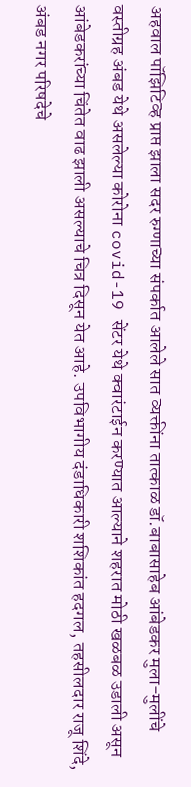अहवाल पॉझिटिव्ह प्राप्त झाला सदर रुग्णाच्या संपर्कात आलेले सात व्यक्तींना तात्काळ डॉ.बाबासाहेब आंबेडकर मुला-मुलींचे वस्तीग्रह अंबड येथे असलेल्या कोरोना covid-19 सेंटर येथे क्वारंटाईन करण्यात आल्याने शहरात मोठी खळबळ उडाली असून आंबेडकरांच्या चिंतेत वाढ झाली असल्याचे चित्र दिसून येत आहे. उपविभागीय दंडाधिकारी शशिकांत हदगल, तहसीलदार राजू शिंदे, अंबड नगर परिषदेचे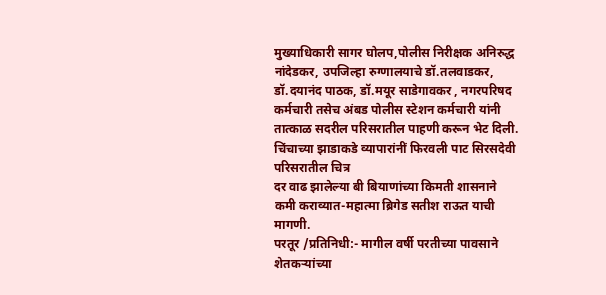मुख्याधिकारी सागर घोलप,पोलीस निरीक्षक अनिरुद्ध नांदेडकर, उपजिल्हा रुग्णालयाचे डॉ.तलवाडकर, डॉ.दयानंद पाठक, डॉ.मयूर साडेगावकर , नगरपरिषद कर्मचारी तसेच अंबड पोलीस स्टेशन कर्मचारी यांनी तात्काळ सदरील परिसरातील पाहणी करून भेट दिली.
चिंचाच्या झाडाकडे व्यापारांनीं फिरवली पाट सिरसदेवी परिसरातील चित्र
दर वाढ झालेल्या बी बियाणांच्या किमती शासनाने कमी कराव्यात-महात्मा ब्रिगेड सतीश राऊत याची मागणी.
परतूर /प्रतिनिधी:- मागील वर्षी परतीच्या पावसाने शेतकऱ्यांच्या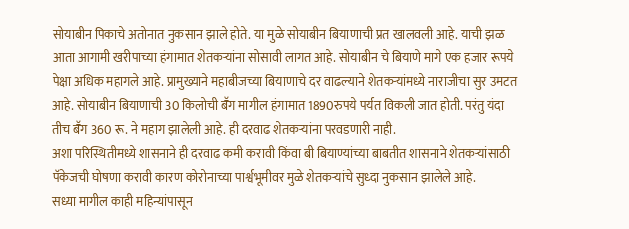सोयाबीन पिकाचे अतोनात नुकसान झाले होते. या मुळे सोयाबीन बियाणाची प्रत खालवली आहे. याची झळ आता आगामी खरीपाच्या हंगामात शेतकऱ्यांना सोसावी लागत आहे. सोयाबीन चे बियाणे मागे एक हजार रूपये पेक्षा अधिक महागले आहे. प्रामुख्याने महाबीजच्या बियाणाचे दर वाढल्याने शेतकऱ्यांमध्ये नाराजीचा सुर उमटत आहे. सोयाबीन बियाणाची 30 किलोची बॕग मागील हंगामात 1890रुपये पर्यत विकली जात होती. परंतु यंदा तीच बॕग 360 रू. ने महाग झालेली आहे. ही दरवाढ शेतकऱ्यांना परवडणारी नाही.
अशा परिस्थितीमध्ये शासनाने ही दरवाढ कमी करावी किंवा बी बियाण्यांच्या बाबतीत शासनाने शेतकऱ्यांसाठी पॅकेजची घोषणा करावी कारण कोरोनाच्या पार्श्वभूमीवर मुळे शेतकऱ्यांचे सुध्दा नुकसान झालेले आहे.
सध्या मागील काही महिन्यांपासून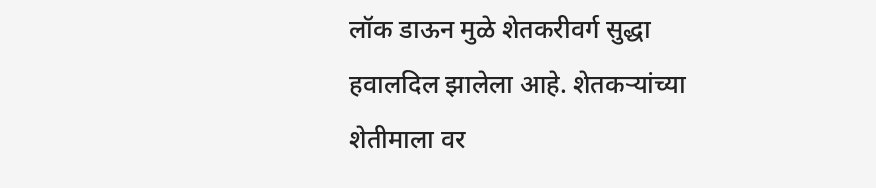लॉक डाऊन मुळे शेतकरीवर्ग सुद्धा हवालदिल झालेला आहे. शेतकऱ्यांच्या शेतीमाला वर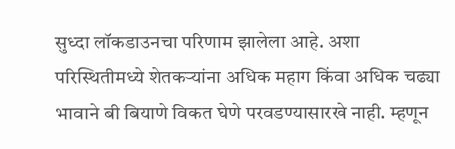सुध्दा लॉकडाउनचा परिणाम झालेला आहे. अशा परिस्थितीमध्ये शेतकऱ्यांना अधिक महाग किंवा अधिक चढ्या भावाने बी बियाणे विकत घेणे परवडण्यासारखे नाही. म्हणून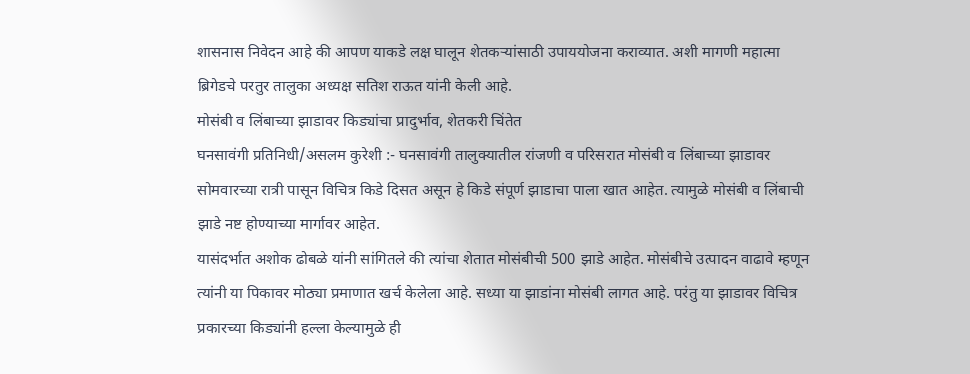शासनास निवेदन आहे की आपण याकडे लक्ष घालून शेतकऱ्यांसाठी उपाययोजना कराव्यात. अशी मागणी महात्मा ब्रिगेडचे परतुर तालुका अध्यक्ष सतिश राऊत यांनी केली आहे.
मोसंबी व लिंबाच्या झाडावर किड्यांचा प्रादुर्भाव, शेतकरी चिंतेत
घनसावंगी प्रतिनिधी/असलम कुरेशी :- घनसावंगी तालुक्यातील रांजणी व परिसरात मोसंबी व लिंबाच्या झाडावर सोमवारच्या रात्री पासून विचित्र किडे दिसत असून हे किडे संपूर्ण झाडाचा पाला खात आहेत. त्यामुळे मोसंबी व लिंबाची झाडे नष्ट होण्याच्या मार्गावर आहेत.
यासंदर्भात अशोक ढोबळे यांनी सांगितले की त्यांचा शेतात मोसंबीची 500 झाडे आहेत. मोसंबीचे उत्पादन वाढावे म्हणून त्यांनी या पिकावर मोठ्या प्रमाणात खर्च केलेला आहे. सध्या या झाडांना मोसंबी लागत आहे. परंतु या झाडावर विचित्र प्रकारच्या किड्यांनी हल्ला केल्यामुळे ही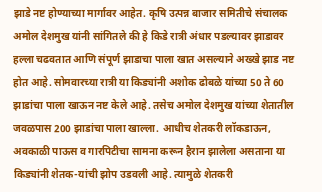झाडे नष्ट होण्याच्या मार्गावर आहेत. कृषि उत्पन्न बाजार समितीचे संचालक अमोल देशमुख यांनी सांगितले की हे किडे रात्री अंधार पडल्यावर झाडावर हल्ला चढवतात आणि संपूर्ण झाडाचा पाला खात असल्याने अख्खे झाड नष्ट होत आहे. सोमवारच्या रात्री या किड्यांनी अशोक ढोबळे यांच्या 50 ते 60 झाडांचा पाला खाऊन नष्ट केले आहे. तसेच अमोल देशमुख यांच्या शेतातील जवळपास 200 झाडांचा पाला खाल्ला. आधीच शेतकरी लॉकडाऊन, अवकाळी पाऊस व गारपिटीचा सामना करून हैरान झालेला असताना या किड्यांनी शेतक-यांची झोप उडवली आहे. त्यामुळे शेतकरी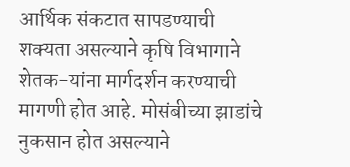आर्थिक संकटात सापडण्याची शक्यता असल्याने कृषि विभागाने शेतक-यांना मार्गदर्शन करण्याची मागणी होत आहे. मोसंबीच्या झाडांचे नुकसान होत असल्याने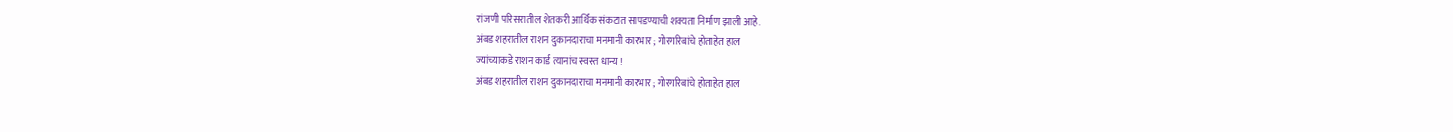रांजणी परिसरातील शेतकरी आर्थिक संकटात सापडण्याची शक्यता निर्माण झाली आहे.
अंबड शहरातील राशन दुकानदाराचा मनमानी कारभार ; गोरगरिबांचे होताहेत हाल
ज्यांच्याकडे राशन कार्ड त्यानांच स्वस्त धान्य !
अंबड शहरातील राशन दुकानदाराचा मनमानी कारभार ; गोरगरिबांचे होताहेत हाल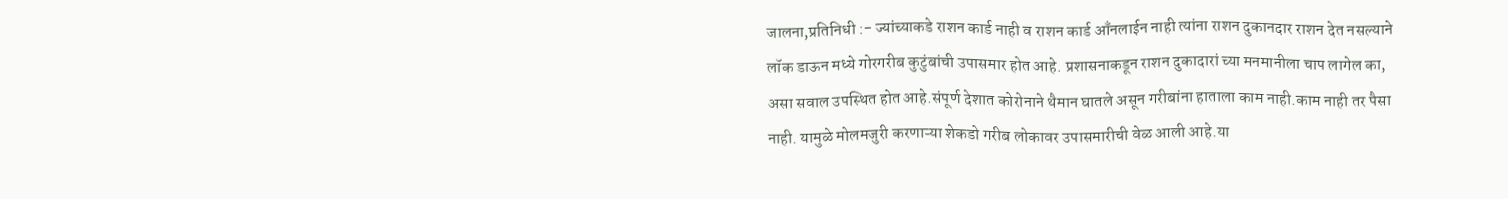जालना,प्रतिनिधी :- ज्यांच्याकडे राशन कार्ड नाही व राशन कार्ड आँनलाईन नाही त्यांना राशन दुकानदार राशन देत नसल्याने लॉक डाऊन मध्ये गोरगरीब कुटुंबांची उपासमार होत आहे. प्रशासनाकडून राशन दुकादारां च्या मनमानीला चाप लागेल का, असा सवाल उपस्थित होत आहे.संपूर्ण देशात कोरोनाने थैमान घातले असून गरीबांना हाताला काम नाही.काम नाही तर पैसा नाही. यामुळे मोलमजुरी करणाऱ्या शेकडो गरीब लोकावर उपासमारीची वेळ आली आहे.या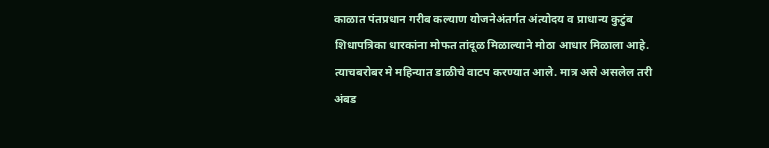काळात पंतप्रधान गरीब कल्याण योजनेअंतर्गत अंत्योदय व प्राधान्य कुटुंब शिधापत्रिका धारकांना मोफत तांदूळ मिळाल्याने मोठा आधार मिळाला आहे. त्याचबरोबर मे महिन्यात डाळीचे वाटप करण्यात आले. मात्र असे असलेल तरी अंबड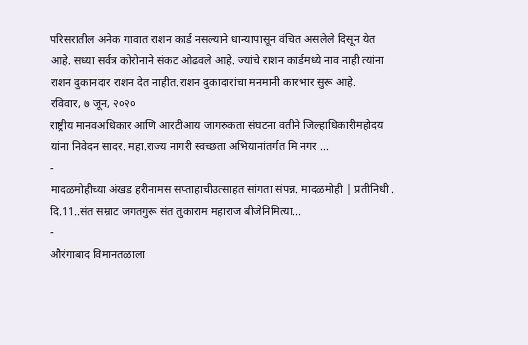परिसरातील अनेक गावात राशन कार्ड नसल्याने धान्यापासून वंचित असलेले दिसून येत आहे. सध्या सर्वत्र कोरोनाने संकट ओढवले आहे. ज्यांचे राशन कार्डमध्ये नाव नाही त्यांना राशन दुकानदार राशन देत नाहीत.राशन दुकादारांचा मनमानी कारभार सुरू आहे.
रविवार, ७ जून, २०२०
राष्ट्रीय मानवअधिकार आणि आरटीआय जागरुकता संघटना वतीने जिल्हाधिकारीमहोदय यांना निवेदन सादर. महा.राज्य नागरी स्वच्छता अभियानांतर्गत मि नगर ...
-
मादळमोहीच्या अंखड हरीनामस सप्ताहाचीउत्साहत सांगता संपन्न. मादळमोही | प्रतीनिधी . दि.11..संत सम्राट जगतगुरू संत तुकाराम महाराज बीजेनिमित्या...
-
औरंगाबाद विमानतळाला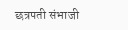छत्रपती संभाजी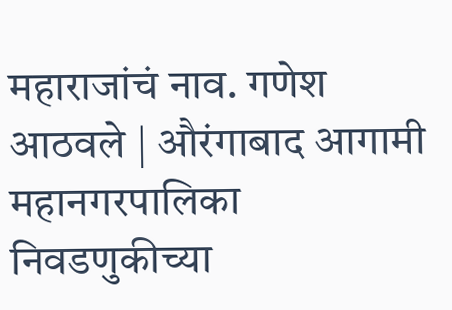महाराजांचं नाव. गणेश आठवले | औरंगाबाद आगामी महानगरपालिका निवडणुकीच्या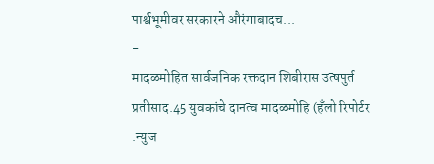पार्श्वभूमीवर सरकारने औरंगाबादच...
-
मादळमोहित सार्वजनिक रक्तदान शिबीरास उत्षपुर्त प्रतीसाद.45 युवकांचे दानत्व मादळमोहि (हँलो रिपोर्टर .न्युज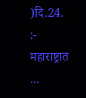)दि.24. :- महाराष्ट्रात ...